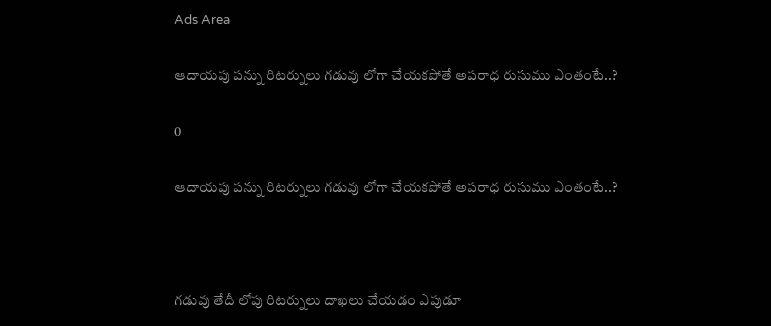Ads Area

ఆదాయపు పన్ను రిటర్నులు గడువు లోగా చేయకపోతే అపరాధ రుసుము ఎంతంటే..?

0

ఆదాయపు పన్ను రిటర్నులు గడువు లోగా చేయకపోతే అపరాధ రుసుము ఎంతంటే..?



గడువు తేదీ లోపు రిటర్నులు దాఖలు చేయడం ఎపుడూ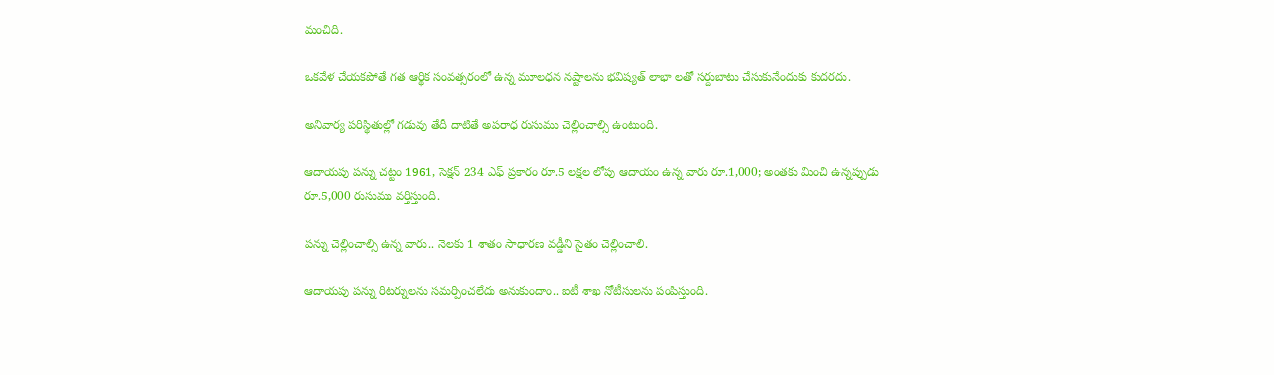మంచిది.

ఒకవేళ చేయకపోతే గత ఆర్థిక సంవత్సరంలో ఉన్న మూలధన నష్టాలను భవిష్యత్ లాభా లతో సర్దుబాటు చేసుకునేందుకు కుదరదు.

అనివార్య పరిస్థితుల్లో గడువు తేదీ దాటితే అపరాధ రుసుము చెల్లించాల్సి ఉంటుంది.

ఆదాయపు పన్ను చట్టం 1961, సెక్షన్ 234 ఎఫ్ ప్రకారం రూ.5 లక్షల లోపు ఆదాయం ఉన్న వారు రూ.1,000; అంతకు మించి ఉన్నప్పుడు రూ.5,000 రుసుము వర్తిస్తుంది.

పన్ను చెల్లించాల్సి ఉన్న వారు.. నెలకు 1 శాతం సాధారణ వడ్డీని సైతం చెల్లించాలి.

ఆదాయపు పన్ను రిటర్నులను సమర్పించలేదు అనుకుందాం.. ఐటీ శాఖ నోటీసులను పంపిస్తుంది.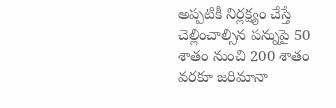అప్పటికీ నిర్లక్ష్యం చేస్తే చెల్లించాల్సిన పన్నుపై 50 శాతం నుంచి 200 శాతం వరకూ జరిమానా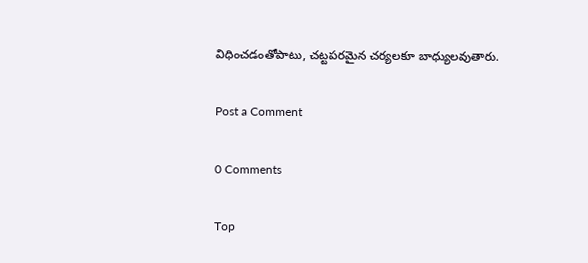విధించడంతోపాటు, చట్టపరమైన చర్యలకూ బాధ్యులవుతారు.

Post a Comment

0 Comments

Top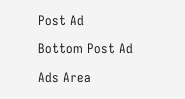Post Ad

Bottom Post Ad

Ads Area